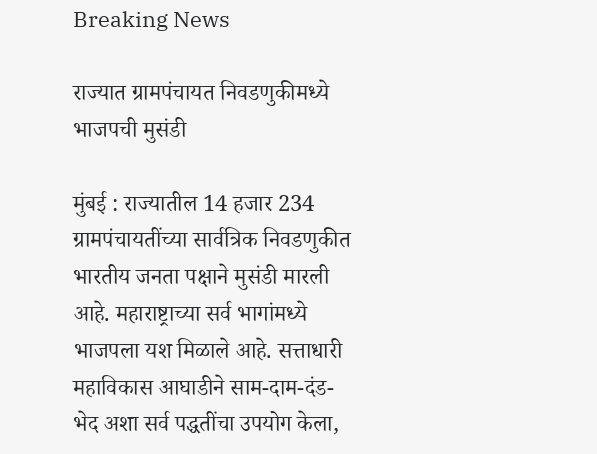Breaking News

राज्यात ग्रामपंचायत निवडणुकीमध्ये भाजपची मुसंडी

मुंबई : राज्यातील 14 हजार 234 ग्रामपंचायतींच्या सार्वत्रिक निवडणुकीत भारतीय जनता पक्षाने मुसंडी मारली आहे. महाराष्ट्राच्या सर्व भागांमध्ये भाजपला यश मिळाले आहे. सत्ताधारी महाविकास आघाडीने साम-दाम-दंड-भेद अशा सर्व पद्धतींचा उपयोग केला,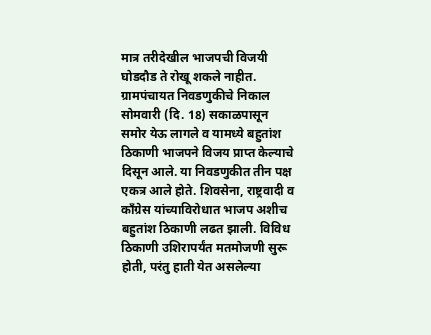मात्र तरीदेखील भाजपची विजयी घोडदौड ते रोखू शकले नाहीत. ग्रामपंचायत निवडणुकीचे निकाल सोमवारी (दि. 18) सकाळपासून समोर येऊ लागले व यामध्ये बहुतांश ठिकाणी भाजपने विजय प्राप्त केल्याचे दिसून आले. या निवडणुकीत तीन पक्ष एकत्र आले होते. शिवसेना, राष्ट्रवादी व काँग्रेस यांच्याविरोधात भाजप अशीच बहुतांश ठिकाणी लढत झाली. विविध ठिकाणी उशिरापर्यंत मतमोजणी सुरू होती, परंतु हाती येत असलेल्या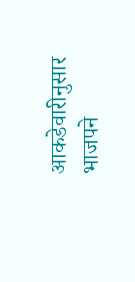आकडेवारीनुसार भाजपने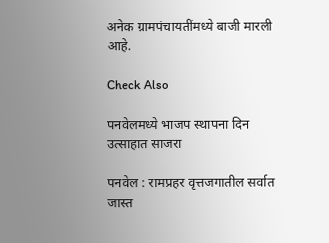अनेक ग्रामपंचायतींमध्ये बाजी मारली आहे.

Check Also

पनवेलमध्ये भाजप स्थापना दिन उत्साहात साजरा

पनवेल : रामप्रहर वृत्तजगातील सर्वात जास्त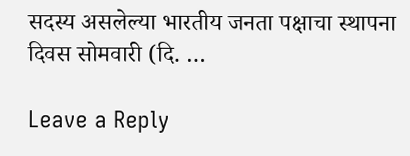सदस्य असलेल्या भारतीय जनता पक्षाचा स्थापना दिवस सोमवारी (दि. …

Leave a Reply